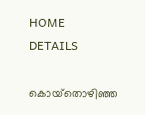HOME
DETAILS

കൊയ്‌തൊഴിഞ്ഞ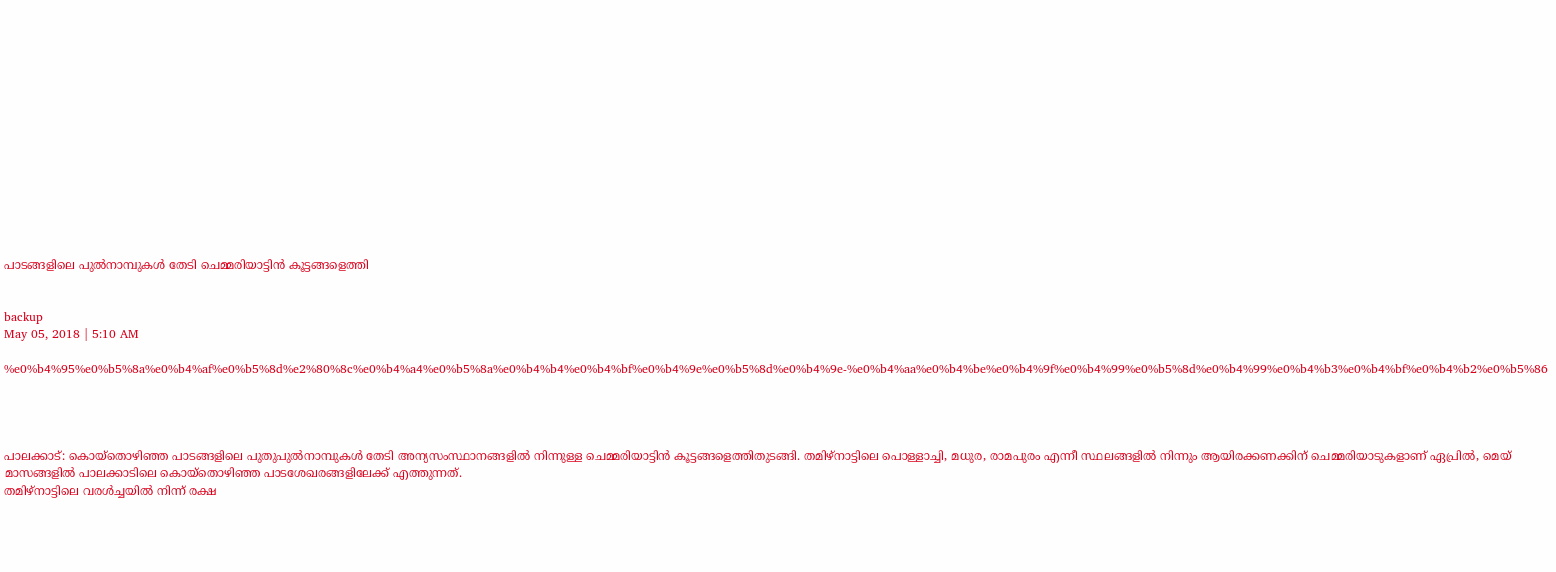പാടങ്ങളിലെ പുല്‍നാമ്പുകള്‍ തേടി ചെമ്മരിയാട്ടിന്‍ കൂട്ടങ്ങളെത്തി


backup
May 05, 2018 | 5:10 AM

%e0%b4%95%e0%b5%8a%e0%b4%af%e0%b5%8d%e2%80%8c%e0%b4%a4%e0%b5%8a%e0%b4%b4%e0%b4%bf%e0%b4%9e%e0%b5%8d%e0%b4%9e-%e0%b4%aa%e0%b4%be%e0%b4%9f%e0%b4%99%e0%b5%8d%e0%b4%99%e0%b4%b3%e0%b4%bf%e0%b4%b2%e0%b5%86




പാലക്കാട്: കൊയ്‌തൊഴിഞ്ഞ പാടങ്ങളിലെ പുതുപുല്‍നാമ്പുകള്‍ തേടി അന്യസംസ്ഥാനങ്ങളില്‍ നിന്നുള്ള ചെമ്മരിയാട്ടിന്‍ കൂട്ടങ്ങളെത്തിതുടങ്ങി. തമിഴ്‌നാട്ടിലെ പൊള്ളാച്ചി, മധുര, രാമപുരം എന്നീ സ്ഥലങ്ങളില്‍ നിന്നും ആയിരക്കണക്കിന് ചെമ്മരിയാടുകളാണ് ഏപ്രില്‍, മെയ് മാസങ്ങളില്‍ പാലക്കാടിലെ കൊയ്‌തൊഴിഞ്ഞ പാടശേഖരങ്ങളിലേക്ക് എത്തുന്നത്.
തമിഴ്‌നാട്ടിലെ വരള്‍ച്ചയില്‍ നിന്ന് രക്ഷ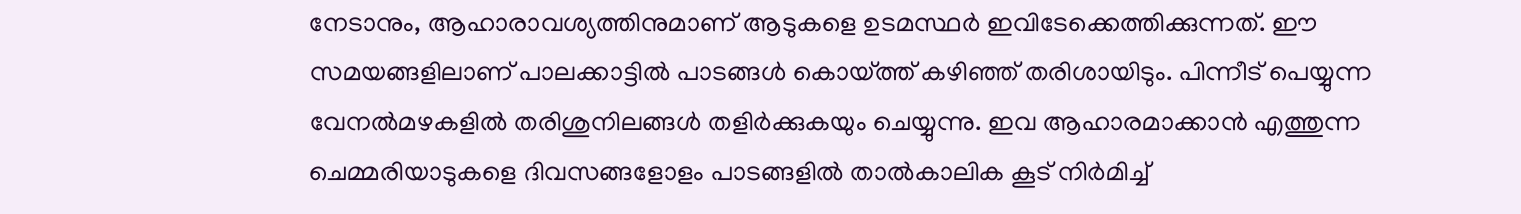നേടാനും, ആഹാരാവശ്യത്തിനുമാണ് ആടുകളെ ഉടമസ്ഥര്‍ ഇവിടേക്കെത്തിക്കുന്നത്. ഈ സമയങ്ങളിലാണ് പാലക്കാട്ടില്‍ പാടങ്ങള്‍ കൊയ്ത്ത് കഴിഞ്ഞ് തരിശായിടും. പിന്നീട് പെയ്യുന്ന വേനല്‍മഴകളില്‍ തരിശുനിലങ്ങള്‍ തളിര്‍ക്കുകയും ചെയ്യുന്നു. ഇവ ആഹാരമാക്കാന്‍ എത്തുന്ന ചെമ്മരിയാടുകളെ ദിവസങ്ങളോളം പാടങ്ങളില്‍ താല്‍കാലിക കൂട് നിര്‍മിച്ച്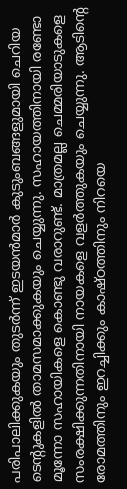പരിപാലിക്കുകയും തുടര്‍ന്ന് ഇടയന്‍മാര്‍ കുടുംബങ്ങളുമായി ചെറിയ ടെന്റുകളില്‍ താമസമാക്കുകയും ചെയ്യുന്നു. സഹായത്തിനായി രണ്ടോ മൂന്നോ സഹായികളെ കൊണ്ടു വരാറുണ്ട്. മാത്രമല്ല ചെമ്മരിയാടുകളെ സംരക്ഷിക്കുന്നതിനായി നായകളെ വളര്‍ത്തുകയും ചെയ്യുന്നു. ആടിന്റെ രോമത്തിനും ഇറച്ചിക്കും കാഷ്ഠത്തിനും നിറയെ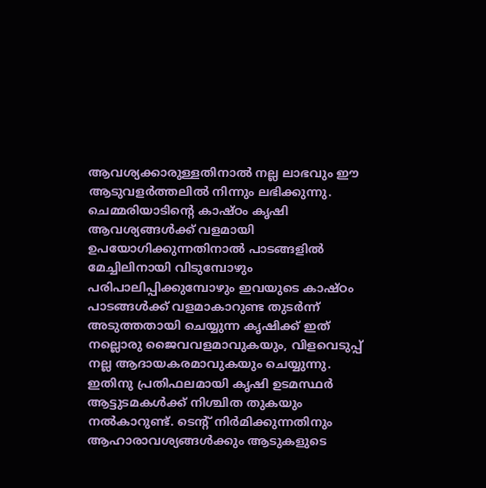ആവശ്യക്കാരുള്ളതിനാല്‍ നല്ല ലാഭവും ഈ ആടുവളര്‍ത്തലില്‍ നിന്നും ലഭിക്കുന്നു.
ചെമ്മരിയാടിന്റെ കാഷ്ഠം കൃഷി ആവശ്യങ്ങള്‍ക്ക് വളമായി ഉപയോഗിക്കുന്നതിനാല്‍ പാടങ്ങളില്‍ മേച്ചിലിനായി വിടുമ്പോഴും പരിപാലിപ്പിക്കുമ്പോഴും ഇവയുടെ കാഷ്ഠം പാടങ്ങള്‍ക്ക് വളമാകാറുണ്ട തുടര്‍ന്ന് അടുത്തതായി ചെയ്യുന്ന കൃഷിക്ക് ഇത് നല്ലൊരു ജൈവവളമാവുകയും, വിളവെടുപ്പ് നല്ല ആദായകരമാവുകയും ചെയ്യുന്നു. ഇതിനു പ്രതിഫലമായി കൃഷി ഉടമസ്ഥര്‍ ആട്ടുടമകള്‍ക്ക് നിശ്ചിത തുകയും നല്‍കാറുണ്ട്. ടെന്റ് നിര്‍മിക്കുന്നതിനും ആഹാരാവശ്യങ്ങള്‍ക്കും ആടുകളുടെ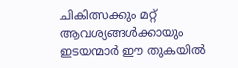ചികിത്സക്കും മറ്റ് ആവശ്യങ്ങള്‍ക്കായും ഇടയന്മാര്‍ ഈ തുകയില്‍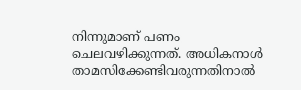നിന്നുമാണ് പണം ചെലവഴിക്കുന്നത്. അധികനാള്‍ താമസിക്കേണ്ടിവരുന്നതിനാല്‍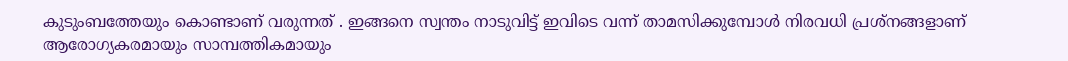കുടുംബത്തേയും കൊണ്ടാണ് വരുന്നത് . ഇങ്ങനെ സ്വന്തം നാടുവിട്ട് ഇവിടെ വന്ന് താമസിക്കുമ്പോള്‍ നിരവധി പ്രശ്‌നങ്ങളാണ് ആരോഗ്യകരമായും സാമ്പത്തികമായും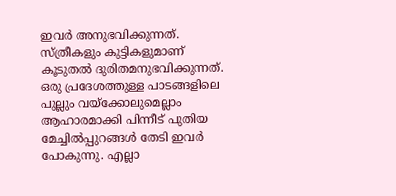ഇവര്‍ അനുഭവിക്കുന്നത്. സ്ത്രീകളും കുട്ടികളുമാണ് കൂടുതല്‍ ദുരിതമനുഭവിക്കുന്നത്.
ഒരു പ്രദേശത്തുള്ള പാടങ്ങളിലെ പുല്ലും വയ്‌ക്കോലുമെല്ലാം ആഹാരമാക്കി പിന്നീട് പുതിയ മേച്ചില്‍പ്പുറങ്ങള്‍ തേടി ഇവര്‍ പോകുന്നു. എല്ലാ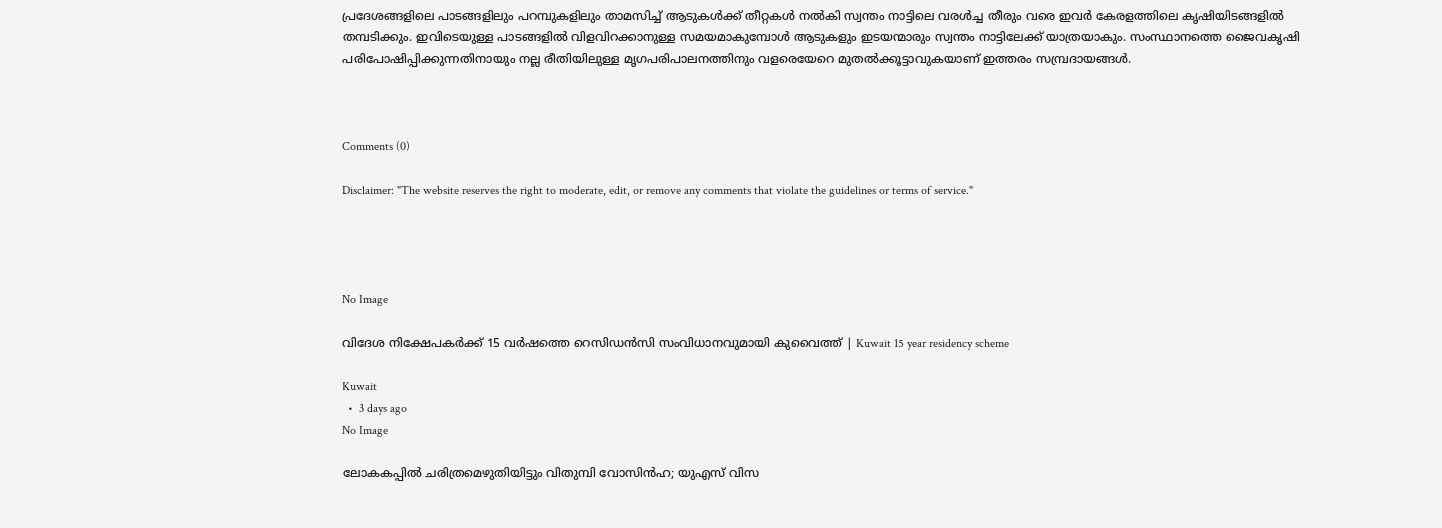പ്രദേശങ്ങളിലെ പാടങ്ങളിലും പറമ്പുകളിലും താമസിച്ച് ആടുകള്‍ക്ക് തീറ്റകള്‍ നല്‍കി സ്വന്തം നാട്ടിലെ വരള്‍ച്ച തീരും വരെ ഇവര്‍ കേരളത്തിലെ കൃഷിയിടങ്ങളില്‍ തമ്പടിക്കും. ഇവിടെയുള്ള പാടങ്ങളില്‍ വിളവിറക്കാനുള്ള സമയമാകുമ്പോള്‍ ആടുകളും ഇടയന്മാരും സ്വന്തം നാട്ടിലേക്ക് യാത്രയാകും. സംസ്ഥാനത്തെ ജൈവകൃഷി പരിപോഷിപ്പിക്കുന്നതിനായും നല്ല രീതിയിലുള്ള മൃഗപരിപാലനത്തിനും വളരെയേറെ മുതല്‍ക്കൂട്ടാവുകയാണ് ഇത്തരം സമ്പ്രദായങ്ങള്‍.



Comments (0)

Disclaimer: "The website reserves the right to moderate, edit, or remove any comments that violate the guidelines or terms of service."




No Image

വിദേശ നിക്ഷേപകര്‍ക്ക് 15 വര്‍ഷത്തെ റെസിഡന്‍സി സംവിധാനവുമായി കുവൈത്ത് | Kuwait 15 year residency scheme

Kuwait
  •  3 days ago
No Image

ലോകകപ്പിൽ ചരിത്രമെഴുതിയിട്ടും വിതുമ്പി വോസിൻഹ; യുഎസ് വിസ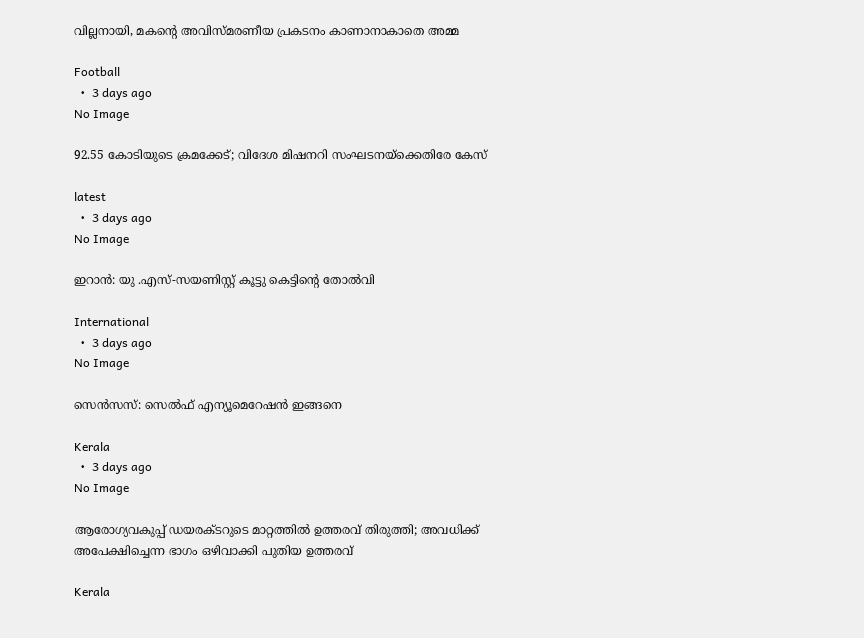വില്ലനായി, മകന്റെ അവിസ്മരണീയ പ്രകടനം കാണാനാകാതെ അമ്മ

Football
  •  3 days ago
No Image

92.55 കോടിയുടെ ക്രമക്കേട്; വിദേശ മിഷനറി സംഘടനയ്‌ക്കെതിരേ കേസ്

latest
  •  3 days ago
No Image

ഇറാൻ: യു .എസ്-സയണിസ്റ്റ് കൂട്ടു കെട്ടിന്റെ തോൽവി

International
  •  3 days ago
No Image

സെൻസസ്: സെൽഫ് എന്യൂമെറേഷൻ ഇങ്ങനെ

Kerala
  •  3 days ago
No Image

ആരോഗ്യവകുപ്പ് ഡയരക്ടറുടെ മാറ്റത്തിൽ ഉത്തരവ് തിരുത്തി; അവധിക്ക് അപേക്ഷിച്ചെന്ന ഭാഗം ഒഴിവാക്കി പുതിയ ഉത്തരവ്

Kerala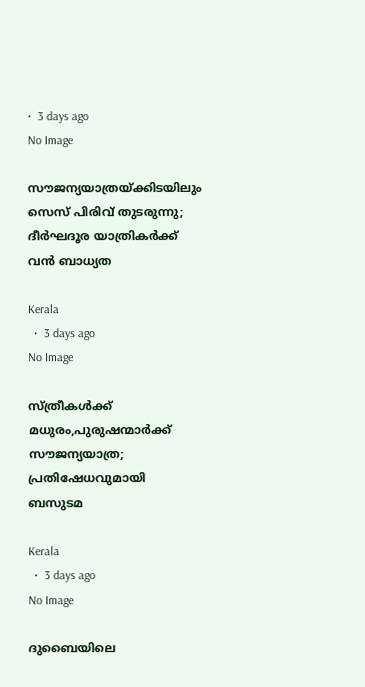•  3 days ago
No Image

സൗജന്യയാത്രയ്‌ക്കിടയിലും സെസ് പിരിവ് തുടരുന്നു; ദീർഘദൂര യാത്രികർക്ക് വൻ ബാധ്യത

Kerala
  •  3 days ago
No Image

സ്ത്രീകൾക്ക് മധുരം,പുരുഷന്മാർക്ക് സൗജന്യയാത്ര; പ്രതിഷേധവുമായി ബസുടമ

Kerala
  •  3 days ago
No Image

ദുബൈയിലെ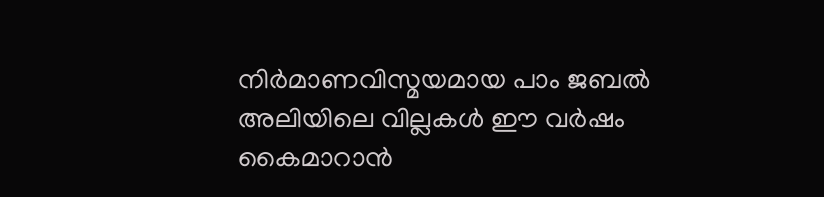നിർമാണവിസ്മയമായ പാം ജബൽ അലിയിലെ വില്ലകൾ ഈ വർഷം കൈമാറാൻ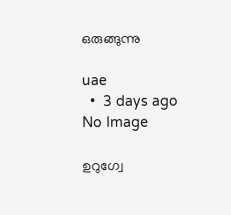ഒരുങ്ങുന്നു

uae
  •  3 days ago
No Image

ഉറുഗ്വേ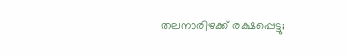തലനാരിഴക്ക് രക്ഷപ്പെട്ടു;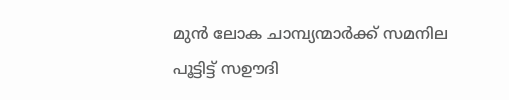മുൻ ലോക ചാമ്പ്യന്മാർക്ക് സമനില പൂട്ടിട്ട് സഊദി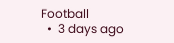Football
  •  3 days ago